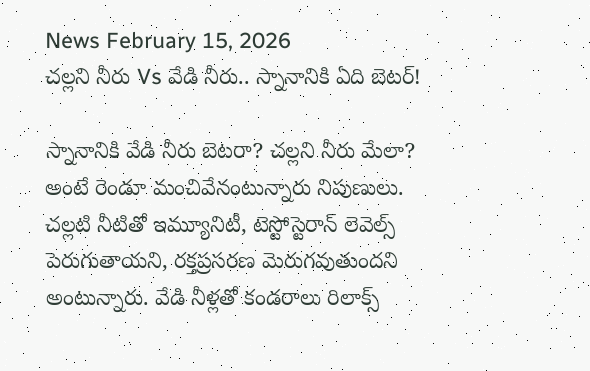News February 15, 2026
చల్లని నీరు Vs వేడి నీరు.. స్నానానికి ఏది బెటర్!

స్నానానికి వేడి నీరు బెటరా? చల్లని నీరు మేలా? అంటే రెండూ మంచివేనంటున్నారు నిపుణులు. చల్లటి నీటితో ఇమ్యూనిటీ, టెస్టోస్టెరాన్ లెవెల్స్ పెరుగుతాయని, రక్తప్రసరణ మెరుగవుతుందని అంటున్నారు. వేడి నీళ్లతో కండరాలు రిలాక్స్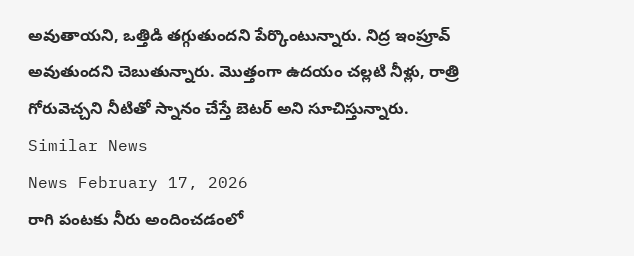అవుతాయని, ఒత్తిడి తగ్గుతుందని పేర్కొంటున్నారు. నిద్ర ఇంప్రూవ్ అవుతుందని చెబుతున్నారు. మొత్తంగా ఉదయం చల్లటి నీళ్లు, రాత్రి గోరువెచ్చని నీటితో స్నానం చేస్తే బెటర్ అని సూచిస్తున్నారు.
Similar News
News February 17, 2026
రాగి పంటకు నీరు అందించడంలో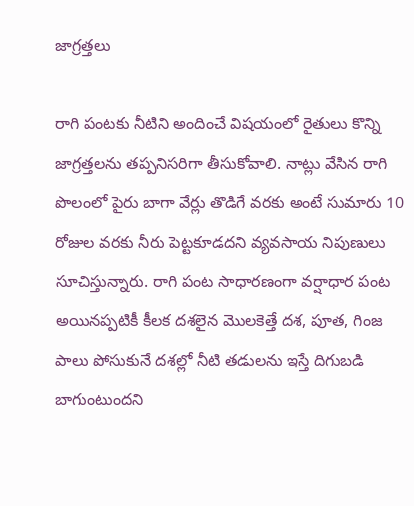జాగ్రత్తలు

రాగి పంటకు నీటిని అందించే విషయంలో రైతులు కొన్ని జాగ్రత్తలను తప్పనిసరిగా తీసుకోవాలి. నాట్లు వేసిన రాగి పొలంలో పైరు బాగా వేర్లు తొడిగే వరకు అంటే సుమారు 10 రోజుల వరకు నీరు పెట్టకూడదని వ్యవసాయ నిపుణులు సూచిస్తున్నారు. రాగి పంట సాధారణంగా వర్షాధార పంట అయినప్పటికీ కీలక దశలైన మొలకెత్తే దశ, పూత, గింజ పాలు పోసుకునే దశల్లో నీటి తడులను ఇస్తే దిగుబడి బాగుంటుందని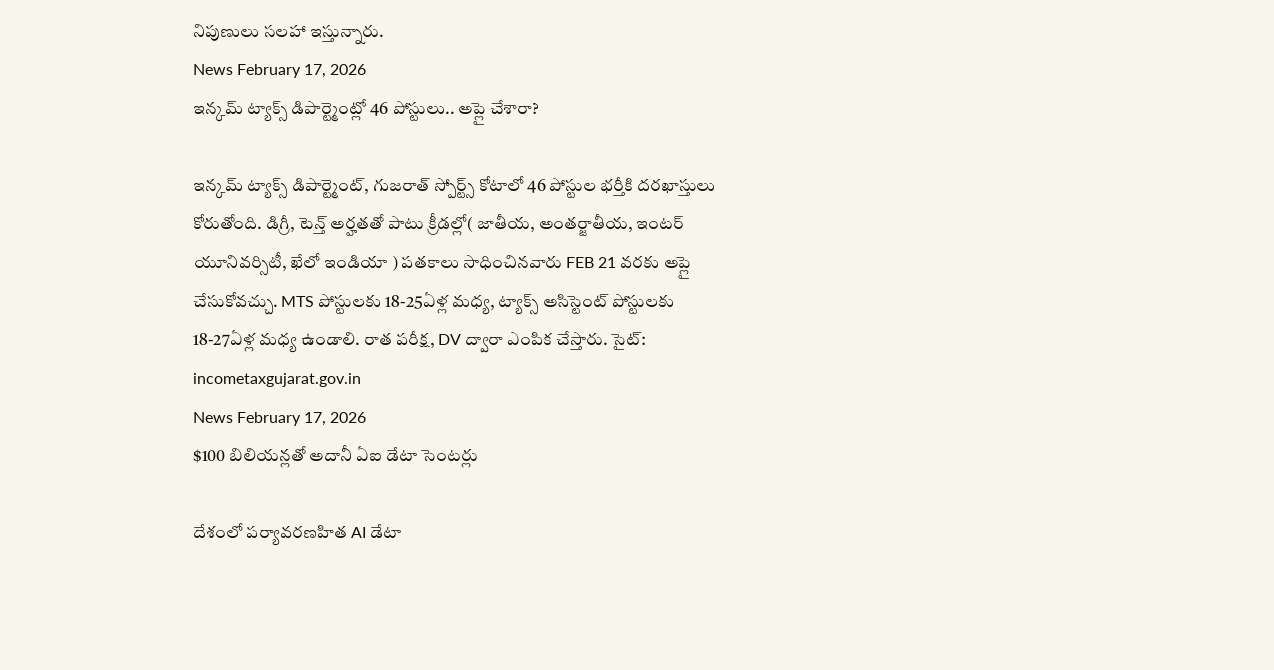నిపుణులు సలహా ఇస్తున్నారు.
News February 17, 2026
ఇన్కమ్ ట్యాక్స్ డిపార్ట్మెంట్లో 46 పోస్టులు.. అప్లై చేశారా?

ఇన్కమ్ ట్యాక్స్ డిపార్ట్మెంట్, గుజరాత్ స్పోర్ట్స్ కోటాలో 46 పోస్టుల భర్తీకి దరఖాస్తులు కోరుతోంది. డిగ్రీ, టెన్త్ అర్హతతో పాటు క్రీడల్లో( జాతీయ, అంతర్జాతీయ, ఇంటర్ యూనివర్సిటీ, ఖేలో ఇండియా ) పతకాలు సాధించినవారు FEB 21 వరకు అప్లై చేసుకోవచ్చు. MTS పోస్టులకు 18-25ఏళ్ల మధ్య, ట్యాక్స్ అసిస్టెంట్ పోస్టులకు 18-27ఏళ్ల మధ్య ఉండాలి. రాత పరీక్ష, DV ద్వారా ఎంపిక చేస్తారు. సైట్: incometaxgujarat.gov.in
News February 17, 2026
$100 బిలియన్లతో అదానీ ఏఐ డేటా సెంటర్లు

దేశంలో పర్యావరణహిత AI డేటా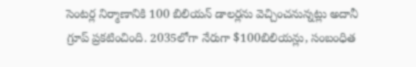సెంటర్ల నిర్మాణానికి 100 బిలియన్ డాలర్లను వెచ్చించనున్నట్లు అదానీ గ్రూప్ ప్రకటించింది. 2035లోగా నేరుగా $100బిలియన్లు, సంబంధిత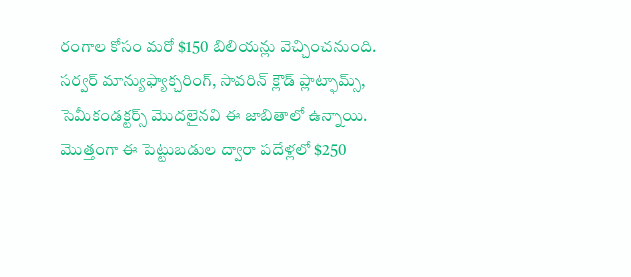రంగాల కోసం మరో $150 బిలియన్లు వెచ్చించనుంది. సర్వర్ మాన్యుఫ్యాక్చరింగ్, సావరిన్ క్లౌడ్ ప్లాట్ఫామ్స్, సెమీకండక్టర్స్ మొదలైనవి ఈ జాబితాలో ఉన్నాయి. మొత్తంగా ఈ పెట్టుబడుల ద్వారా పదేళ్లలో $250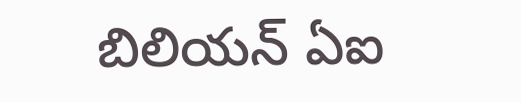బిలియన్ ఏఐ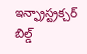ఇన్ఫ్రాస్ట్రక్చర్ బిల్డ్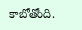కాబోతోంది.